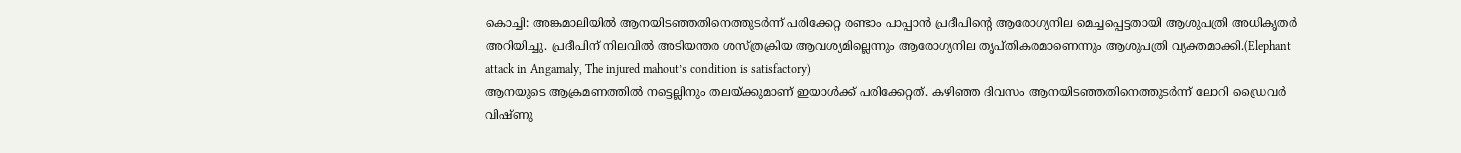കൊച്ചി: അങ്കമാലിയിൽ ആനയിടഞ്ഞതിനെത്തുടർന്ന് പരിക്കേറ്റ രണ്ടാം പാപ്പാൻ പ്രദീപിന്റെ ആരോഗ്യനില മെച്ചപ്പെട്ടതായി ആശുപത്രി അധികൃതർ അറിയിച്ചു. പ്രദീപിന് നിലവിൽ അടിയന്തര ശസ്ത്രക്രിയ ആവശ്യമില്ലെന്നും ആരോഗ്യനില തൃപ്തികരമാണെന്നും ആശുപത്രി വ്യക്തമാക്കി.(Elephant attack in Angamaly, The injured mahout’s condition is satisfactory)
ആനയുടെ ആക്രമണത്തിൽ നട്ടെല്ലിനും തലയ്ക്കുമാണ് ഇയാൾക്ക് പരിക്കേറ്റത്. കഴിഞ്ഞ ദിവസം ആനയിടഞ്ഞതിനെത്തുടർന്ന് ലോറി ഡ്രൈവർ വിഷ്ണു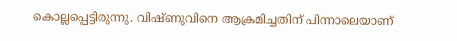കൊല്ലപ്പെട്ടിരുന്നു. വിഷ്ണുവിനെ ആക്രമിച്ചതിന് പിന്നാലെയാണ്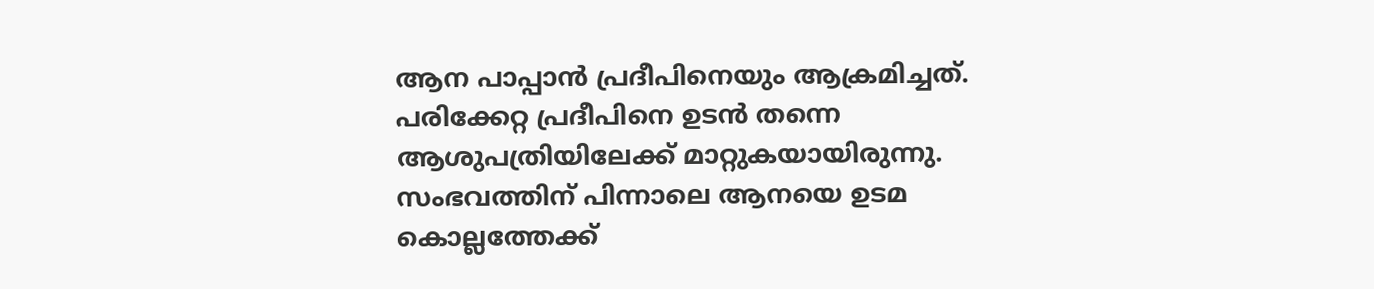ആന പാപ്പാൻ പ്രദീപിനെയും ആക്രമിച്ചത്. പരിക്കേറ്റ പ്രദീപിനെ ഉടൻ തന്നെ ആശുപത്രിയിലേക്ക് മാറ്റുകയായിരുന്നു.
സംഭവത്തിന് പിന്നാലെ ആനയെ ഉടമ കൊല്ലത്തേക്ക്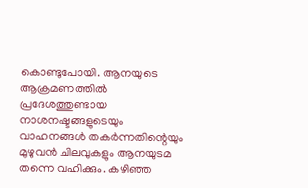കൊണ്ടുപോയി. ആനയുടെ ആക്രമണത്തിൽ പ്രദേശത്തുണ്ടായ നാശനഷ്ടങ്ങളുടെയും വാഹനങ്ങൾ തകർന്നതിന്റെയും മുഴുവൻ ചിലവുകളും ആനയുടമ തന്നെ വഹിക്കും. കഴിഞ്ഞ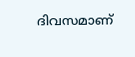ദിവസമാണ്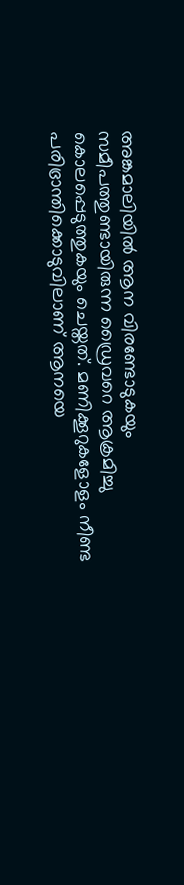അങ്കമാലിയിൽ ആന വിരണ്ടോടുകയും സമീപത്തുണ്ടായിരുന്ന ഡ്രൈവറെ ആക്രമിച്ചു കൊലപ്പെടുത്തുകയും ചെയ്തത്. മണിക്കൂറുകളോളം നീണ്ട പരിഭ്രാന്തിക്കൊടുവിലാണ് ആനയെ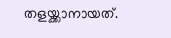തളയ്ക്കാനായത്.